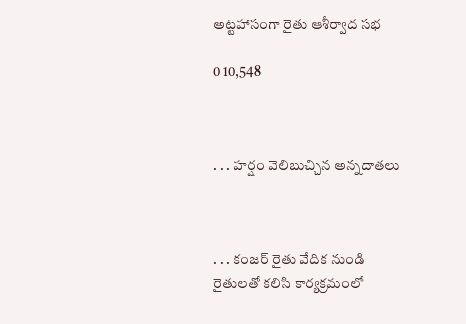అట్టహాసంగా రైతు ఆశీర్వాద సభ

0 10,548



. . . హర్షం వెలిబుచ్చిన అన్నదాతలు



. . . కంజర్ రైతు వేదిక నుండి రైతులతో కలిసి కార్యక్రమంలో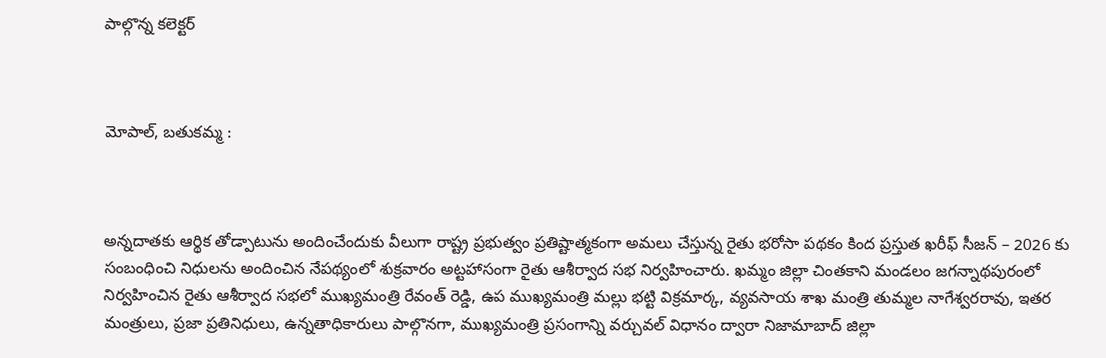పాల్గొన్న కలెక్టర్



మోపాల్, బతుకమ్మ :



అన్నదాతకు ఆర్థిక తోడ్పాటును అందించేందుకు వీలుగా రాష్ట్ర ప్రభుత్వం ప్రతిష్టాత్మకంగా అమలు చేస్తున్న రైతు భరోసా పథకం కింద ప్రస్తుత ఖరీఫ్ సీజన్ – 2026 కు సంబంధించి నిధులను అందించిన నేపథ్యంలో శుక్రవారం అట్టహాసంగా రైతు ఆశీర్వాద సభ నిర్వహించారు. ఖమ్మం జిల్లా చింతకాని మండలం జగన్నాథపురంలో నిర్వహించిన రైతు ఆశీర్వాద సభలో ముఖ్యమంత్రి రేవంత్ రెడ్డి, ఉప ముఖ్యమంత్రి మల్లు భట్టి విక్రమార్క, వ్యవసాయ శాఖ మంత్రి తుమ్మల నాగేశ్వరరావు, ఇతర మంత్రులు, ప్రజా ప్రతినిధులు, ఉన్నతాధికారులు పాల్గొనగా, ముఖ్యమంత్రి ప్రసంగాన్ని వర్చువల్ విధానం ద్వారా నిజామాబాద్ జిల్లా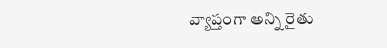వ్యాప్తంగా అన్ని రైతు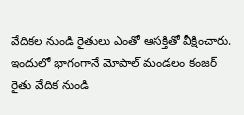వేదికల నుండి రైతులు ఎంతో ఆసక్తితో వీక్షించారు. ఇందులో భాగంగానే మోపాల్ మండలం కంజర్ రైతు వేదిక నుండి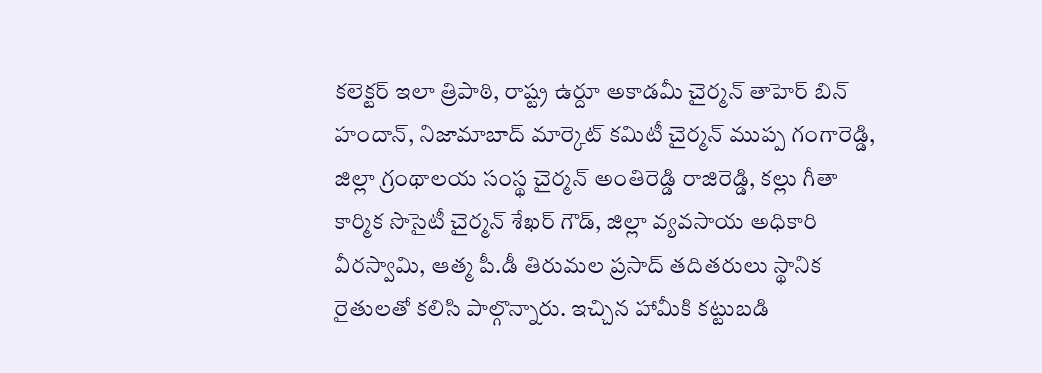కలెక్టర్ ఇలా త్రిపాఠి, రాష్ట్ర ఉర్దూ అకాడమీ చైర్మన్ తాహెర్ బిన్ హందాన్, నిజామాబాద్ మార్కెట్ కమిటీ చైర్మన్ ముప్ప గంగారెడ్డి, జిల్లా గ్రంథాలయ సంస్థ చైర్మన్ అంతిరెడ్డి రాజిరెడ్డి, కల్లు గీతా కార్మిక సొసైటీ చైర్మన్ శేఖర్ గౌడ్, జిల్లా వ్యవసాయ అధికారి వీరస్వామి, ఆత్మ పీ.డీ తిరుమల ప్రసాద్ తదితరులు స్థానిక రైతులతో కలిసి పాల్గొన్నారు. ఇచ్చిన హామీకి కట్టుబడి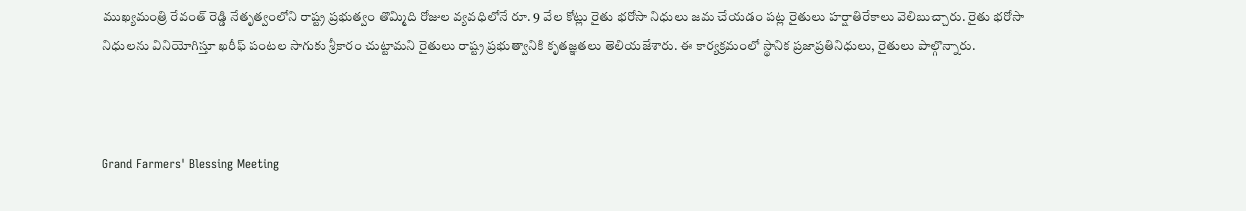ముఖ్యమంత్రి రేవంత్ రెడ్డి నేతృత్వంలోని రాష్ట్ర ప్రభుత్వం తొమ్మిది రోజుల వ్యవధిలోనే రూ. 9 వేల కోట్లు రైతు భరోసా నిధులు జమ చేయడం పట్ల రైతులు హర్షాతిరేకాలు వెలిబుచ్చారు. రైతు భరోసా నిధులను వినియోగిస్తూ ఖరీఫ్ పంటల సాగుకు శ్రీకారం చుట్టామని రైతులు రాష్ట్ర ప్రభుత్వానికి కృతజ్ఞతలు తెలియజేశారు. ఈ కార్యక్రమంలో స్థానిక ప్రజాప్రతినిధులు, రైతులు పాల్గొన్నారు.



Grand Farmers' Blessing Meeting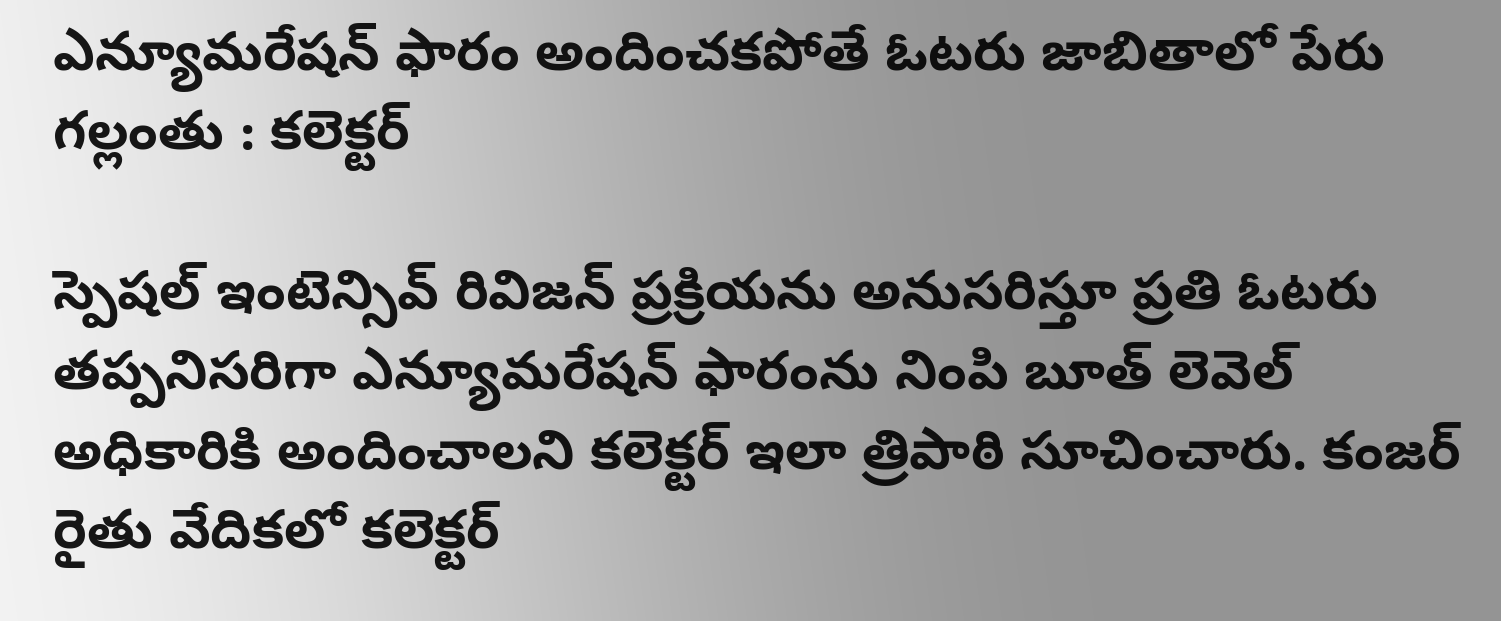ఎన్యూమరేషన్ ఫారం అందించకపోతే ఓటరు జాబితాలో పేరు గల్లంతు : కలెక్టర్

స్పెషల్ ఇంటెన్సివ్ రివిజన్ ప్రక్రియను అనుసరిస్తూ ప్రతి ఓటరు తప్పనిసరిగా ఎన్యూమరేషన్ ఫారంను నింపి బూత్ లెవెల్ అధికారికి అందించాలని కలెక్టర్ ఇలా త్రిపాఠి సూచించారు. కంజర్ రైతు వేదికలో కలెక్టర్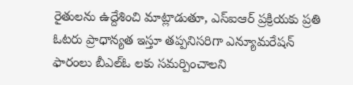రైతులను ఉద్దేశించి మాట్లాడుతూ, ఎస్ఐఆర్ ప్రక్రియకు ప్రతి ఓటరు ప్రాధాన్యత ఇస్తూ తప్పనిసరిగా ఎన్యూమరేషన్ ఫారంలు బీఎల్ఓ లకు సమర్పించాలని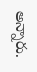అన్నారు.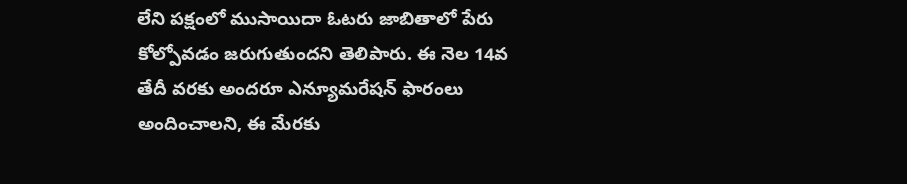లేని పక్షంలో ముసాయిదా ఓటరు జాబితాలో పేరు కోల్పోవడం జరుగుతుందని తెలిపారు. ఈ నెల 14వ తేదీ వరకు అందరూ ఎన్యూమరేషన్ ఫారంలు అందించాలని, ఈ మేరకు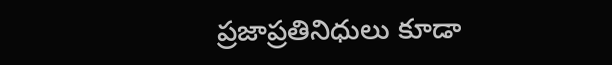ప్రజాప్రతినిధులు కూడా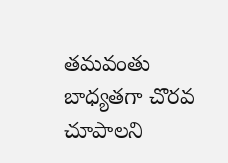తమవంతు బాధ్యతగా చొరవ చూపాలని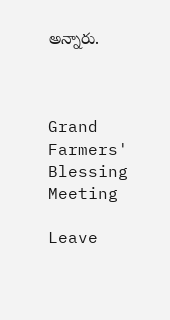అన్నారు.



Grand Farmers' Blessing Meeting

Leave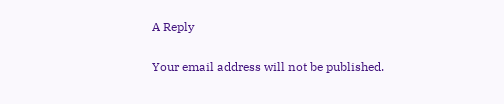A Reply

Your email address will not be published.